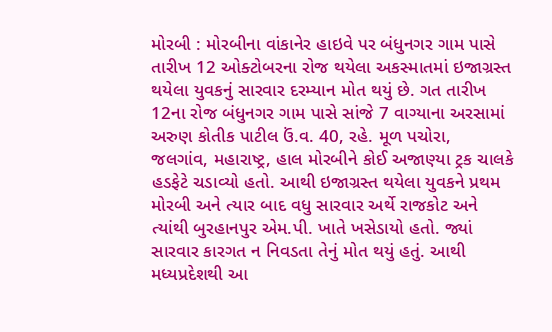મોરબી : મોરબીના વાંકાનેર હાઇવે પર બંધુનગર ગામ પાસે તારીખ 12 ઓક્ટોબરના રોજ થયેલા અકસ્માતમાં ઇજાગ્રસ્ત થયેલા યુવકનું સારવાર દરમ્યાન મોત થયું છે. ગત તારીખ 12ના રોજ બંધુનગર ગામ પાસે સાંજે 7 વાગ્યાના અરસામાં અરુણ કોતીક પાટીલ ઉં.વ. 40, રહે. મૂળ પચોરા, જલગાંવ, મહારાષ્ટ્ર, હાલ મોરબીને કોઈ અજાણ્યા ટ્રક ચાલકે હડફેટે ચડાવ્યો હતો. આથી ઇજાગ્રસ્ત થયેલા યુવકને પ્રથમ મોરબી અને ત્યાર બાદ વધુ સારવાર અર્થે રાજકોટ અને ત્યાંથી બુરહાનપુર એમ.પી. ખાતે ખસેડાયો હતો. જ્યાં સારવાર કારગત ન નિવડતા તેનું મોત થયું હતું. આથી મધ્યપ્રદેશથી આ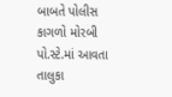બાબતે પોલીસ કાગળો મોરબી પો.સ્ટે.માં આવતા તાલુકા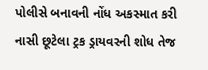પોલીસે બનાવની નોંધ અકસ્માત કરી નાસી છૂટેલા ટ્રક ડ્રાયવરની શોધ તેજ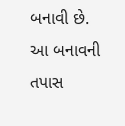બનાવી છે. આ બનાવની તપાસ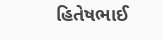હિતેષભાઈ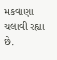મકવાણા ચલાવી રહ્યા છે.